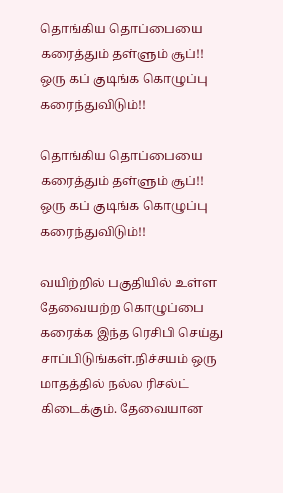தொங்கிய தொப்பையை கரைத்தும் தள்ளும் சூப்!! ஒரு கப் குடிங்க கொழுப்பு கரைந்துவிடும்!!

தொங்கிய தொப்பையை கரைத்தும் தள்ளும் சூப்!! ஒரு கப் குடிங்க கொழுப்பு கரைந்துவிடும்!!

வயிற்றில் பகுதியில் உள்ள தேவையற்ற கொழுப்பை கரைக்க இந்த ரெசிபி செய்து சாப்பிடுங்கள்.நிச்சயம் ஒரு மாதத்தில் நல்ல ரிசல்ட் கிடைக்கும். தேவையான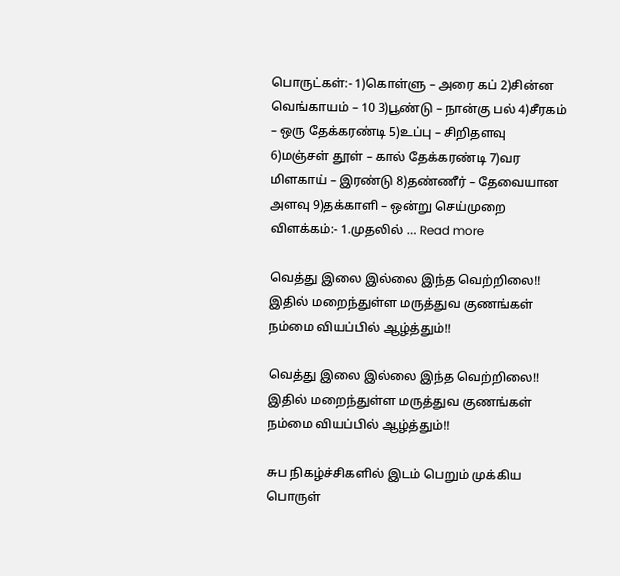பொருட்கள்:- 1)கொள்ளு – அரை கப் 2)சின்ன வெங்காயம் – 10 3)பூண்டு – நான்கு பல் 4)சீரகம் – ஒரு தேக்கரண்டி 5)உப்பு – சிறிதளவு 6)மஞ்சள் தூள் – கால் தேக்கரண்டி 7)வர மிளகாய் – இரண்டு 8)தண்ணீர் – தேவையான அளவு 9)தக்காளி – ஒன்று செய்முறை விளக்கம்:- 1.முதலில் … Read more

வெத்து இலை இல்லை இந்த வெற்றிலை!! இதில் மறைந்துள்ள மருத்துவ குணங்கள் நம்மை வியப்பில் ஆழ்த்தும்!!

வெத்து இலை இல்லை இந்த வெற்றிலை!! இதில் மறைந்துள்ள மருத்துவ குணங்கள் நம்மை வியப்பில் ஆழ்த்தும்!!

சுப நிகழ்ச்சிகளில் இடம் பெறும் முக்கிய பொருள்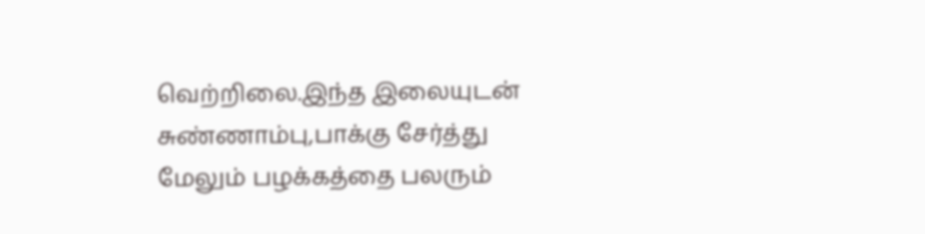வெற்றிலை.இந்த இலையுடன் சுண்ணாம்பு,பாக்கு சேர்த்து மேலும் பழக்கத்தை பலரும்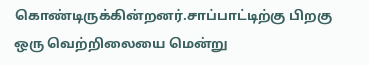கொண்டிருக்கின்றனர்.சாப்பாட்டிற்கு பிறகு ஒரு வெற்றிலையை மென்று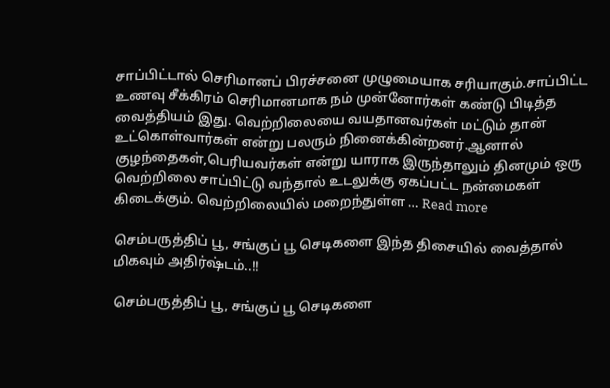சாப்பிட்டால் செரிமானப் பிரச்சனை முழுமையாக சரியாகும்.சாப்பிட்ட உணவு சீக்கிரம் செரிமானமாக நம் முன்னோர்கள் கண்டு பிடித்த வைத்தியம் இது. வெற்றிலையை வயதானவர்கள் மட்டும் தான் உட்கொள்வார்கள் என்று பலரும் நினைக்கின்றனர்.ஆனால் குழந்தைகள்,பெரியவர்கள் என்று யாராக இருந்தாலும் தினமும் ஒரு வெற்றிலை சாப்பிட்டு வந்தால் உடலுக்கு ஏகப்பட்ட நன்மைகள் கிடைக்கும். வெற்றிலையில் மறைந்துள்ள … Read more

செம்பருத்திப் பூ, சங்குப் பூ செடிகளை இந்த திசையில் வைத்தால் மிகவும் அதிர்ஷ்டம்..!!

செம்பருத்திப் பூ, சங்குப் பூ செடிகளை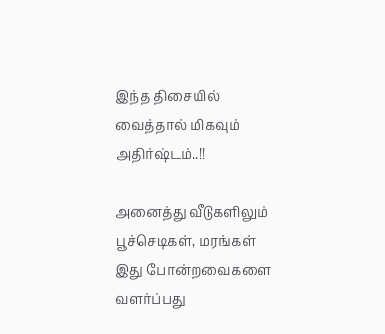இந்த திசையில் வைத்தால் மிகவும் அதிர்ஷ்டம்..!!

அனைத்து வீடுகளிலும் பூச்செடிகள், மரங்கள் இது போன்றவைகளை வளர்ப்பது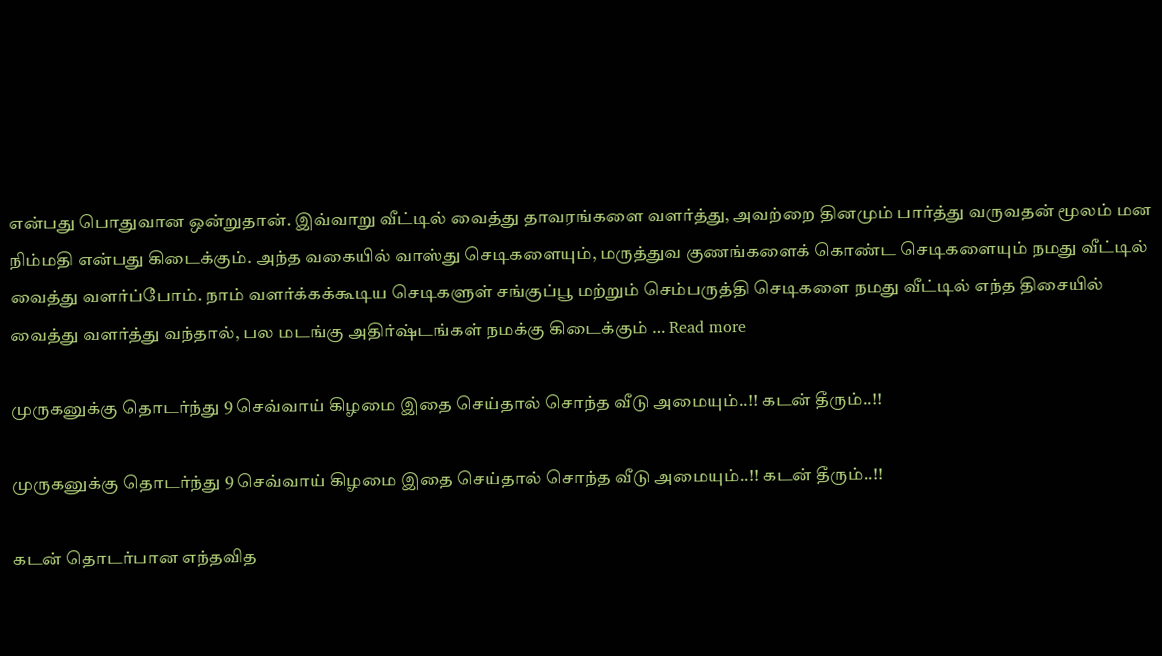என்பது பொதுவான ஒன்றுதான். இவ்வாறு வீட்டில் வைத்து தாவரங்களை வளர்த்து, அவற்றை தினமும் பார்த்து வருவதன் மூலம் மன நிம்மதி என்பது கிடைக்கும். அந்த வகையில் வாஸ்து செடிகளையும், மருத்துவ குணங்களைக் கொண்ட செடிகளையும் நமது வீட்டில் வைத்து வளர்ப்போம். நாம் வளர்க்கக்கூடிய செடிகளுள் சங்குப்பூ மற்றும் செம்பருத்தி செடிகளை நமது வீட்டில் எந்த திசையில் வைத்து வளர்த்து வந்தால், பல மடங்கு அதிர்ஷ்டங்கள் நமக்கு கிடைக்கும் … Read more

முருகனுக்கு தொடர்ந்து 9 செவ்வாய் கிழமை இதை செய்தால் சொந்த வீடு அமையும்..!! கடன் தீரும்..!!

முருகனுக்கு தொடர்ந்து 9 செவ்வாய் கிழமை இதை செய்தால் சொந்த வீடு அமையும்..!! கடன் தீரும்..!!

கடன் தொடர்பான எந்தவித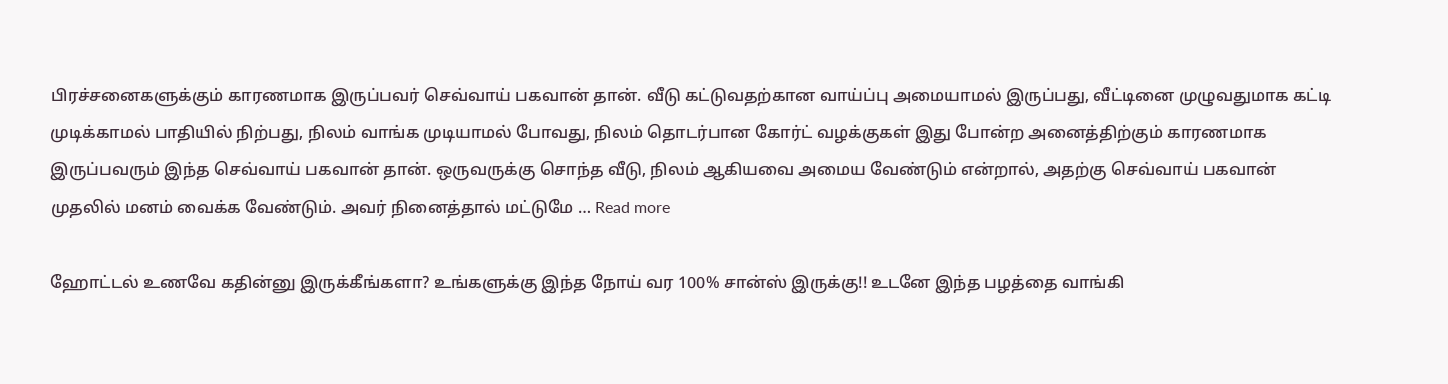பிரச்சனைகளுக்கும் காரணமாக இருப்பவர் செவ்வாய் பகவான் தான். வீடு கட்டுவதற்கான வாய்ப்பு அமையாமல் இருப்பது, வீட்டினை முழுவதுமாக கட்டி முடிக்காமல் பாதியில் நிற்பது, நிலம் வாங்க முடியாமல் போவது, நிலம் தொடர்பான கோர்ட் வழக்குகள் இது போன்ற அனைத்திற்கும் காரணமாக இருப்பவரும் இந்த செவ்வாய் பகவான் தான். ஒருவருக்கு சொந்த வீடு, நிலம் ஆகியவை அமைய வேண்டும் என்றால், அதற்கு செவ்வாய் பகவான் முதலில் மனம் வைக்க வேண்டும். அவர் நினைத்தால் மட்டுமே … Read more

ஹோட்டல் உணவே கதின்னு இருக்கீங்களா? உங்களுக்கு இந்த நோய் வர 100% சான்ஸ் இருக்கு!! உடனே இந்த பழத்தை வாங்கி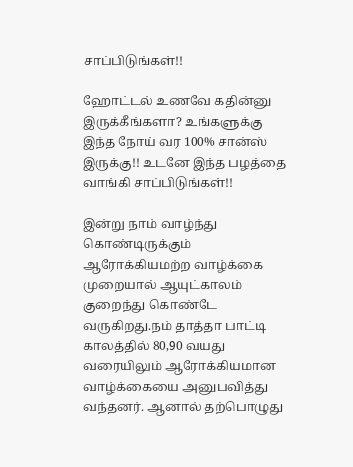சாப்பிடுங்கள்!!

ஹோட்டல் உணவே கதின்னு இருக்கீங்களா? உங்களுக்கு இந்த நோய் வர 100% சான்ஸ் இருக்கு!! உடனே இந்த பழத்தை வாங்கி சாப்பிடுங்கள்!!

இன்று நாம் வாழ்ந்து கொண்டிருக்கும் ஆரோக்கியமற்ற வாழ்க்கை முறையால் ஆயுட்காலம் குறைந்து கொண்டே வருகிறது.நம் தாத்தா பாட்டி காலத்தில் 80,90 வயது வரையிலும் ஆரோக்கியமான வாழ்க்கையை அனுபவித்து வந்தனர். ஆனால் தற்பொழுது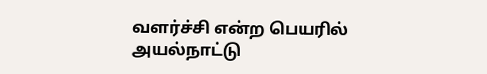வளர்ச்சி என்ற பெயரில் அயல்நாட்டு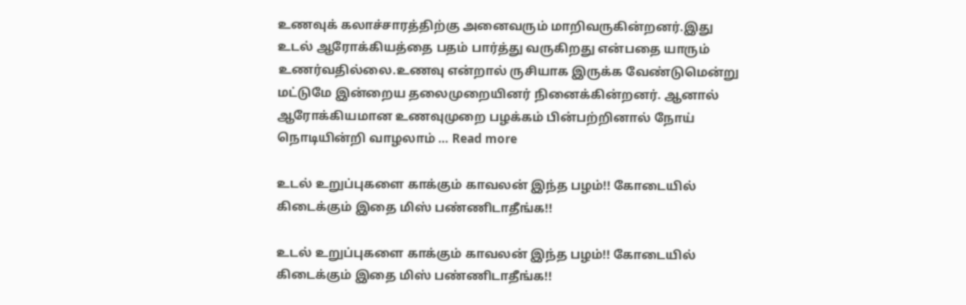உணவுக் கலாச்சாரத்திற்கு அனைவரும் மாறிவருகின்றனர்.இது உடல் ஆரோக்கியத்தை பதம் பார்த்து வருகிறது என்பதை யாரும் உணர்வதில்லை.உணவு என்றால் ருசியாக இருக்க வேண்டுமென்று மட்டுமே இன்றைய தலைமுறையினர் நினைக்கின்றனர். ஆனால் ஆரோக்கியமான உணவுமுறை பழக்கம் பின்பற்றினால் நோய் நொடியின்றி வாழலாம் … Read more

உடல் உறுப்புகளை காக்கும் காவலன் இந்த பழம்!! கோடையில் கிடைக்கும் இதை மிஸ் பண்ணிடாதீங்க!!

உடல் உறுப்புகளை காக்கும் காவலன் இந்த பழம்!! கோடையில் கிடைக்கும் இதை மிஸ் பண்ணிடாதீங்க!!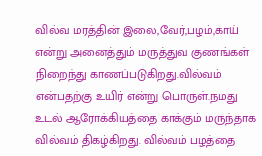வில்வ மரத்தின் இலை,வேர்,பழம்,காய் என்று அனைத்தும் மருத்துவ குணங்கள் நிறைந்து காணப்படுகிறது.வில்வம் என்பதற்கு உயிர் என்று பொருள்.நமது உடல் ஆரோக்கியத்தை காக்கும் மருந்தாக வில்வம் திகழ்கிறது. வில்வம் பழத்தை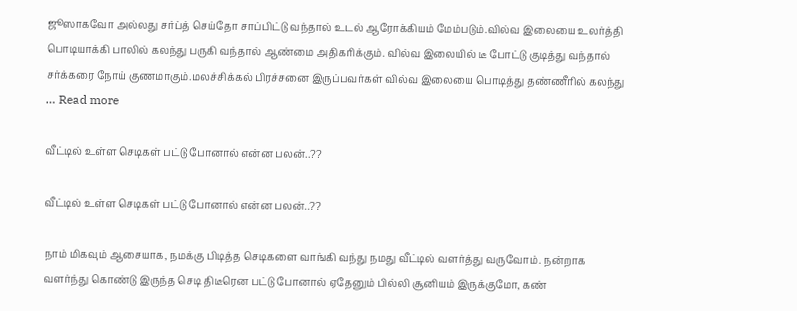ஜூஸாகவோ அல்லது சர்ப்த் செய்தோ சாப்பிட்டு வந்தால் உடல் ஆரோக்கியம் மேம்படும்.வில்வ இலையை உலர்த்தி பொடியாக்கி பாலில் கலந்து பருகி வந்தால் ஆண்மை அதிகரிக்கும். வில்வ இலையில் டீ போட்டு குடித்து வந்தால் சர்க்கரை நோய் குணமாகும்.மலச்சிக்கல் பிரச்சனை இருப்பவர்கள் வில்வ இலையை பொடித்து தண்ணீரில் கலந்து … Read more

வீட்டில் உள்ள செடிகள் பட்டு போனால் என்ன பலன்..??

வீட்டில் உள்ள செடிகள் பட்டு போனால் என்ன பலன்..??

நாம் மிகவும் ஆசையாக, நமக்கு பிடித்த செடிகளை வாங்கி வந்து நமது வீட்டில் வளர்த்து வருவோம். நன்றாக வளர்ந்து கொண்டு இருந்த செடி திடீரென பட்டு போனால் ஏதேனும் பில்லி சூனியம் இருக்குமோ, கண்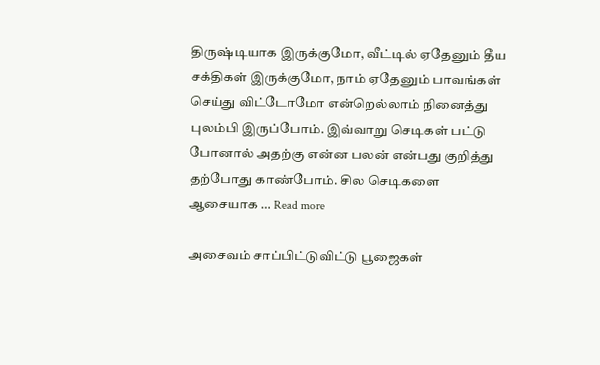திருஷ்டியாக இருக்குமோ, வீட்டில் ஏதேனும் தீய சக்திகள் இருக்குமோ, நாம் ஏதேனும் பாவங்கள் செய்து விட்டோமோ என்றெல்லாம் நினைத்து புலம்பி இருப்போம். இவ்வாறு செடிகள் பட்டு போனால் அதற்கு என்ன பலன் என்பது குறித்து தற்போது காண்போம். சில செடிகளை ஆசையாக … Read more

அசைவம் சாப்பிட்டுவிட்டு பூஜைகள்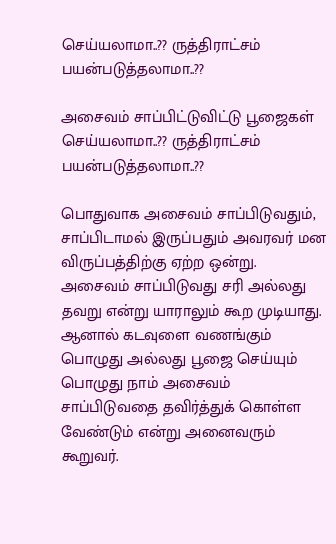செய்யலாமா..?? ருத்திராட்சம் பயன்படுத்தலாமா..??

அசைவம் சாப்பிட்டுவிட்டு பூஜைகள் செய்யலாமா..?? ருத்திராட்சம் பயன்படுத்தலாமா..??

பொதுவாக அசைவம் சாப்பிடுவதும், சாப்பிடாமல் இருப்பதும் அவரவர் மன விருப்பத்திற்கு ஏற்ற ஒன்று. அசைவம் சாப்பிடுவது சரி அல்லது தவறு என்று யாராலும் கூற முடியாது. ஆனால் கடவுளை வணங்கும் பொழுது அல்லது பூஜை செய்யும் பொழுது நாம் அசைவம் சாப்பிடுவதை தவிர்த்துக் கொள்ள வேண்டும் என்று அனைவரும் கூறுவர்.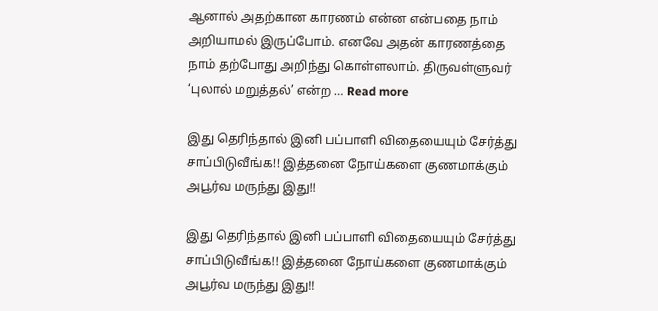ஆனால் அதற்கான காரணம் என்ன என்பதை நாம் அறியாமல் இருப்போம். எனவே அதன் காரணத்தை நாம் தற்போது அறிந்து கொள்ளலாம். திருவள்ளுவர் ‘புலால் மறுத்தல்’ என்ற … Read more

இது தெரிந்தால் இனி பப்பாளி விதையையும் சேர்த்து சாப்பிடுவீங்க!! இத்தனை நோய்களை குணமாக்கும் அபூர்வ மருந்து இது!!

இது தெரிந்தால் இனி பப்பாளி விதையையும் சேர்த்து சாப்பிடுவீங்க!! இத்தனை நோய்களை குணமாக்கும் அபூர்வ மருந்து இது!!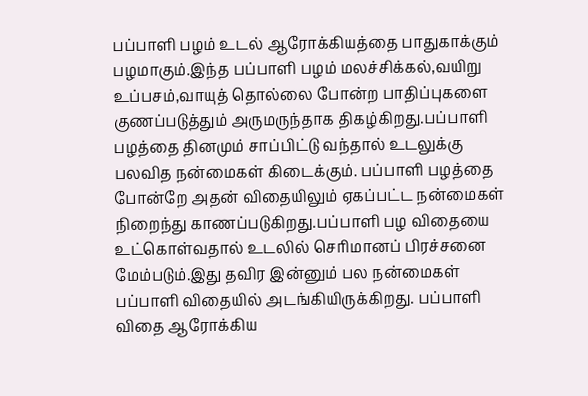பப்பாளி பழம் உடல் ஆரோக்கியத்தை பாதுகாக்கும் பழமாகும்.இந்த பப்பாளி பழம் மலச்சிக்கல்,வயிறு உப்பசம்,வாயுத் தொல்லை போன்ற பாதிப்புகளை குணப்படுத்தும் அருமருந்தாக திகழ்கிறது.பப்பாளி பழத்தை தினமும் சாப்பிட்டு வந்தால் உடலுக்கு பலவித நன்மைகள் கிடைக்கும். பப்பாளி பழத்தை போன்றே அதன் விதையிலும் ஏகப்பட்ட நன்மைகள் நிறைந்து காணப்படுகிறது.பப்பாளி பழ விதையை உட்கொள்வதால் உடலில் செரிமானப் பிரச்சனை மேம்படும்.இது தவிர இன்னும் பல நன்மைகள் பப்பாளி விதையில் அடங்கியிருக்கிறது. பப்பாளி விதை ஆரோக்கிய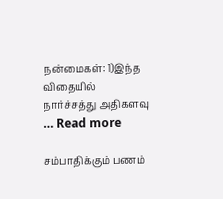நன்மைகள்: 1)இந்த விதையில் நார்ச்சத்து அதிகளவு … Read more

சம்பாதிக்கும் பணம்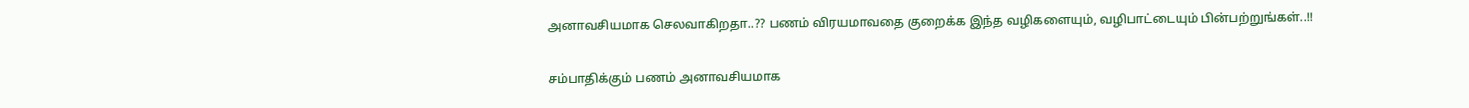அனாவசியமாக செலவாகிறதா..?? பணம் விரயமாவதை குறைக்க இந்த வழிகளையும், வழிபாட்டையும் பின்பற்றுங்கள்..!!

சம்பாதிக்கும் பணம் அனாவசியமாக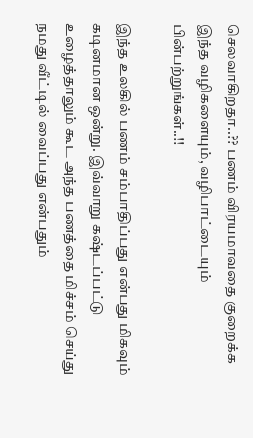செலவாகிறதா..?? பணம் விரயமாவதை குறைக்க இந்த வழிகளையும், வழிபாட்டையும் பின்பற்றுங்கள்..!!

இந்த உலகில் பணம் சம்பாதிப்பது என்பது மிகவும் கடினமான ஒன்று. இவ்வாறு கஷ்டப்பட்டு உழைத்தாலும் கூட அந்த பணத்தை மிச்சம் செய்து நமது வீட்டில் வைப்பது என்பதும்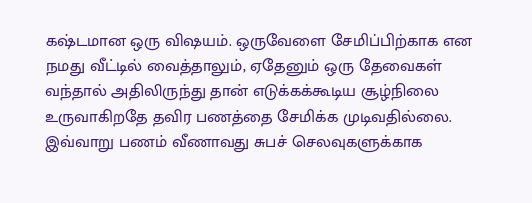கஷ்டமான ஒரு விஷயம். ஒருவேளை சேமிப்பிற்காக என நமது வீட்டில் வைத்தாலும், ஏதேனும் ஒரு தேவைகள் வந்தால் அதிலிருந்து தான் எடுக்கக்கூடிய சூழ்நிலை உருவாகிறதே தவிர பணத்தை சேமிக்க முடிவதில்லை. இவ்வாறு பணம் வீணாவது சுபச் செலவுகளுக்காக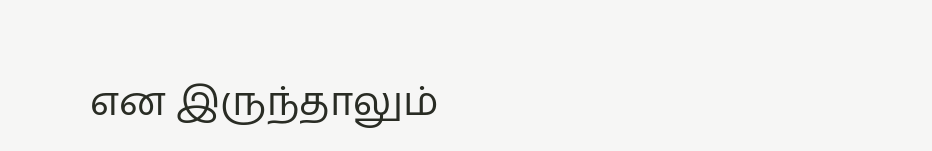என இருந்தாலும்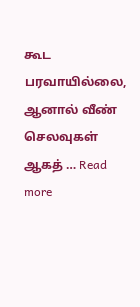கூட பரவாயில்லை, ஆனால் வீண் செலவுகள் ஆகத் … Read more